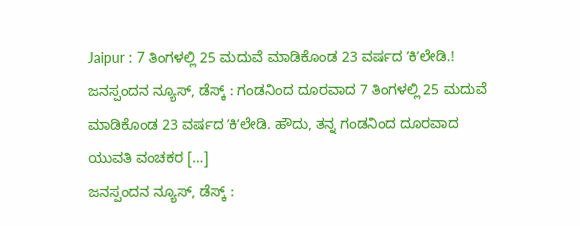Jaipur : 7 ತಿಂಗಳಲ್ಲಿ 25 ಮದುವೆ ಮಾಡಿಕೊಂಡ 23 ವರ್ಷದ ʼಕಿʼಲೇಡಿ.!
ಜನಸ್ಪಂದನ ನ್ಯೂಸ್, ಡೆಸ್ಕ್ : ಗಂಡನಿಂದ ದೂರವಾದ 7 ತಿಂಗಳಲ್ಲಿ 25 ಮದುವೆ ಮಾಡಿಕೊಂಡ 23 ವರ್ಷದ ʼಕಿʼಲೇಡಿ. ಹೌದು, ತನ್ನ ಗಂಡನಿಂದ ದೂರವಾದ ಯುವತಿ ವಂಚಕರ […]
ಜನಸ್ಪಂದನ ನ್ಯೂಸ್, ಡೆಸ್ಕ್ :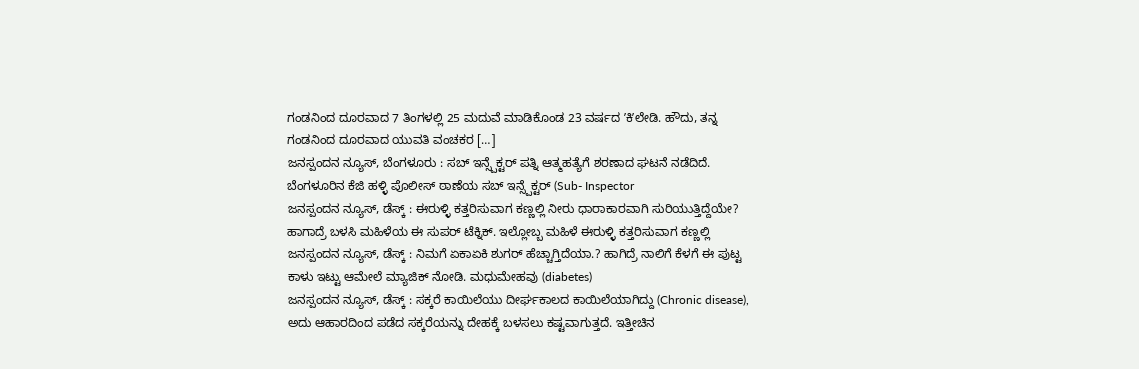ಗಂಡನಿಂದ ದೂರವಾದ 7 ತಿಂಗಳಲ್ಲಿ 25 ಮದುವೆ ಮಾಡಿಕೊಂಡ 23 ವರ್ಷದ ʼಕಿʼಲೇಡಿ. ಹೌದು, ತನ್ನ ಗಂಡನಿಂದ ದೂರವಾದ ಯುವತಿ ವಂಚಕರ […]
ಜನಸ್ಪಂದನ ನ್ಯೂಸ್, ಬೆಂಗಳೂರು : ಸಬ್ ಇನ್ಸ್ಪೆಕ್ಟರ್ ಪತ್ನಿ ಆತ್ಮಹತ್ಯೆಗೆ ಶರಣಾದ ಘಟನೆ ನಡೆದಿದೆ. ಬೆಂಗಳೂರಿನ ಕೆಜಿ ಹಳ್ಳಿ ಪೊಲೀಸ್ ಠಾಣೆಯ ಸಬ್ ಇನ್ಸ್ಪೆಕ್ಟರ್ (Sub- Inspector
ಜನಸ್ಪಂದನ ನ್ಯೂಸ್, ಡೆಸ್ಕ್ : ಈರುಳ್ಳಿ ಕತ್ತರಿಸುವಾಗ ಕಣ್ಣಲ್ಲಿ ನೀರು ಧಾರಾಕಾರವಾಗಿ ಸುರಿಯುತ್ತಿದ್ದೆಯೇ? ಹಾಗಾದ್ರೆ ಬಳಸಿ ಮಹಿಳೆಯ ಈ ಸುಪರ್ ಟೆಕ್ನಿಕ್. ಇಲ್ಲೋಬ್ಬ ಮಹಿಳೆ ಈರುಳ್ಳಿ ಕತ್ತರಿಸುವಾಗ ಕಣ್ಣಲ್ಲಿ
ಜನಸ್ಪಂದನ ನ್ಯೂಸ್, ಡೆಸ್ಕ್ : ನಿಮಗೆ ಏಕಾಏಕಿ ಶುಗರ್ ಹೆಚ್ಚಾಗ್ತಿದೆಯಾ.? ಹಾಗಿದ್ರೆ ನಾಲಿಗೆ ಕೆಳಗೆ ಈ ಪುಟ್ಟ ಕಾಳು ಇಟ್ಟು ಆಮೇಲೆ ಮ್ಯಾಜಿಕ್ ನೋಡಿ. ಮಧುಮೇಹವು (diabetes)
ಜನಸ್ಪಂದನ ನ್ಯೂಸ್, ಡೆಸ್ಕ್ : ಸಕ್ಕರೆ ಕಾಯಿಲೆಯು ದೀರ್ಘಕಾಲದ ಕಾಯಿಲೆಯಾಗಿದ್ದು (Chronic disease), ಅದು ಆಹಾರದಿಂದ ಪಡೆದ ಸಕ್ಕರೆಯನ್ನು ದೇಹಕ್ಕೆ ಬಳಸಲು ಕಷ್ಟವಾಗುತ್ತದೆ. ಇತ್ತೀಚಿನ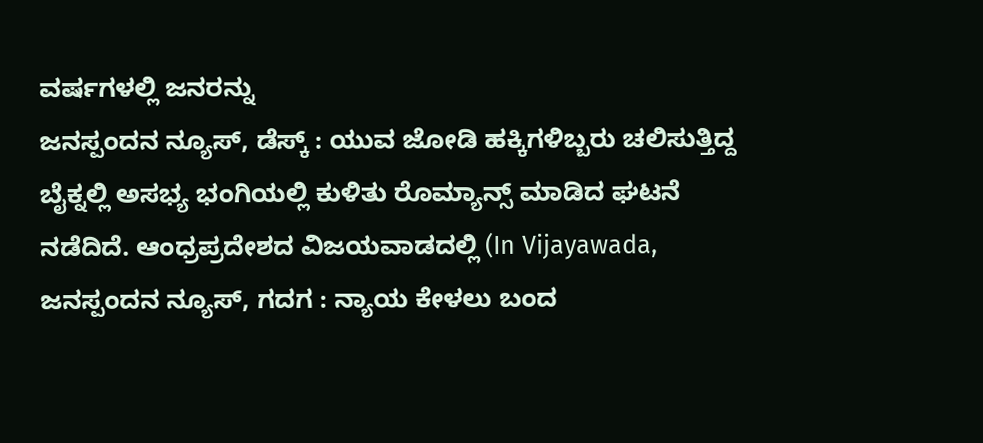ವರ್ಷಗಳಲ್ಲಿ ಜನರನ್ನು
ಜನಸ್ಪಂದನ ನ್ಯೂಸ್, ಡೆಸ್ಕ್ : ಯುವ ಜೋಡಿ ಹಕ್ಕಿಗಳಿಬ್ಬರು ಚಲಿಸುತ್ತಿದ್ದ ಬೈಕ್ನಲ್ಲಿ ಅಸಭ್ಯ ಭಂಗಿಯಲ್ಲಿ ಕುಳಿತು ರೊಮ್ಯಾನ್ಸ್ ಮಾಡಿದ ಘಟನೆ ನಡೆದಿದೆ. ಆಂಧ್ರಪ್ರದೇಶದ ವಿಜಯವಾಡದಲ್ಲಿ (In Vijayawada,
ಜನಸ್ಪಂದನ ನ್ಯೂಸ್, ಗದಗ : ನ್ಯಾಯ ಕೇಳಲು ಬಂದ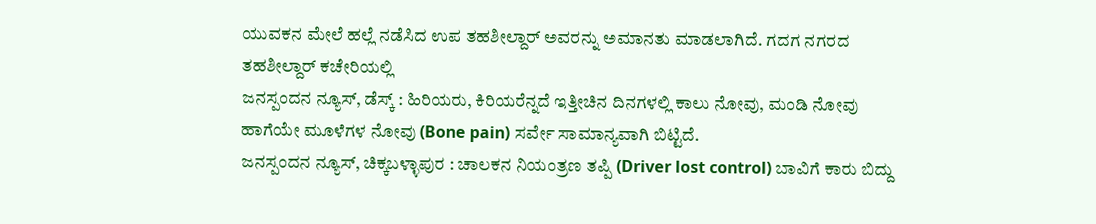ಯುವಕನ ಮೇಲೆ ಹಲ್ಲೆ ನಡೆಸಿದ ಉಪ ತಹಶೀಲ್ದಾರ್ ಅವರನ್ನು ಅಮಾನತು ಮಾಡಲಾಗಿದೆ. ಗದಗ ನಗರದ ತಹಶೀಲ್ದಾರ್ ಕಚೇರಿಯಲ್ಲಿ
ಜನಸ್ಪಂದನ ನ್ಯೂಸ್, ಡೆಸ್ಕ್ : ಹಿರಿಯರು, ಕಿರಿಯರೆನ್ನದೆ ಇತ್ತೀಚಿನ ದಿನಗಳಲ್ಲಿ ಕಾಲು ನೋವು, ಮಂಡಿ ನೋವು ಹಾಗೆಯೇ ಮೂಳೆಗಳ ನೋವು (Bone pain) ಸರ್ವೇ ಸಾಮಾನ್ಯವಾಗಿ ಬಿಟ್ಟಿದೆ.
ಜನಸ್ಪಂದನ ನ್ಯೂಸ್, ಚಿಕ್ಕಬಳ್ಳಾಪುರ : ಚಾಲಕನ ನಿಯಂತ್ರಣ ತಪ್ಪಿ (Driver lost control) ಬಾವಿಗೆ ಕಾರು ಬಿದ್ದು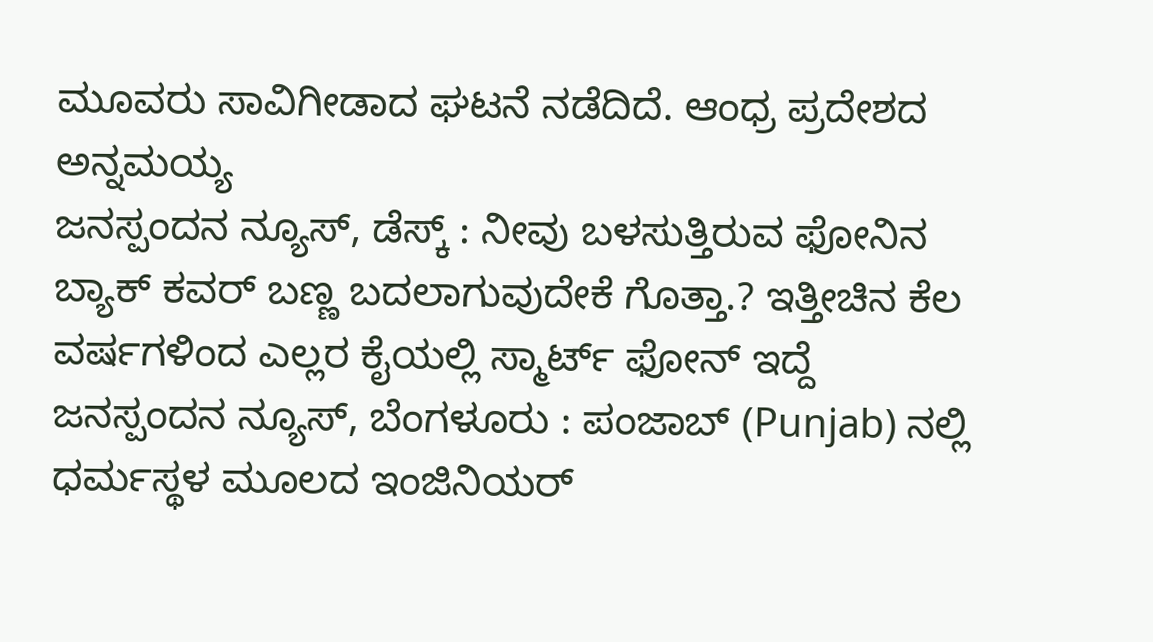ಮೂವರು ಸಾವಿಗೀಡಾದ ಘಟನೆ ನಡೆದಿದೆ. ಆಂಧ್ರ ಪ್ರದೇಶದ ಅನ್ನಮಯ್ಯ
ಜನಸ್ಪಂದನ ನ್ಯೂಸ್, ಡೆಸ್ಕ್ : ನೀವು ಬಳಸುತ್ತಿರುವ ಫೋನಿನ ಬ್ಯಾಕ್ ಕವರ್ ಬಣ್ಣ ಬದಲಾಗುವುದೇಕೆ ಗೊತ್ತಾ.? ಇತ್ತೀಚಿನ ಕೆಲ ವರ್ಷಗಳಿಂದ ಎಲ್ಲರ ಕೈಯಲ್ಲಿ ಸ್ಮಾರ್ಟ್ ಫೋನ್ ಇದ್ದೆ
ಜನಸ್ಪಂದನ ನ್ಯೂಸ್, ಬೆಂಗಳೂರು : ಪಂಜಾಬ್ (Punjab) ನಲ್ಲಿ ಧರ್ಮಸ್ಥಳ ಮೂಲದ ಇಂಜಿನಿಯರ್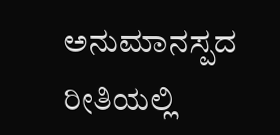ಅನುಮಾನಸ್ಪದ ರೀತಿಯಲ್ಲಿ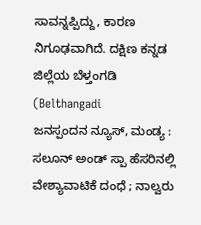ಸಾವನ್ನಪ್ಪಿದ್ದು, ಕಾರಣ ನಿಗೂಢವಾಗಿದೆ. ದಕ್ಷಿಣ ಕನ್ನಡ ಜಿಲ್ಲೆಯ ಬೆಳ್ತಂಗಡಿ (Belthangadi
ಜನಸ್ಪಂದನ ನ್ಯೂಸ್, ಮಂಡ್ಯ : ಸಲೂನ್ ಅಂಡ್ ಸ್ಪಾ ಹೆಸರಿನಲ್ಲಿ ವೇಶ್ಯಾವಾಟಿಕೆ ದಂಧೆ ; ನಾಲ್ವರು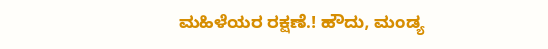ಮಹಿಳೆಯರ ರಕ್ಷಣೆ.! ಹೌದು, ಮಂಡ್ಯ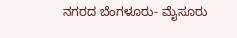ನಗರದ ಬೆಂಗಳೂರು- ಮೈಸೂರು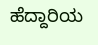ಹೆದ್ದಾರಿಯ